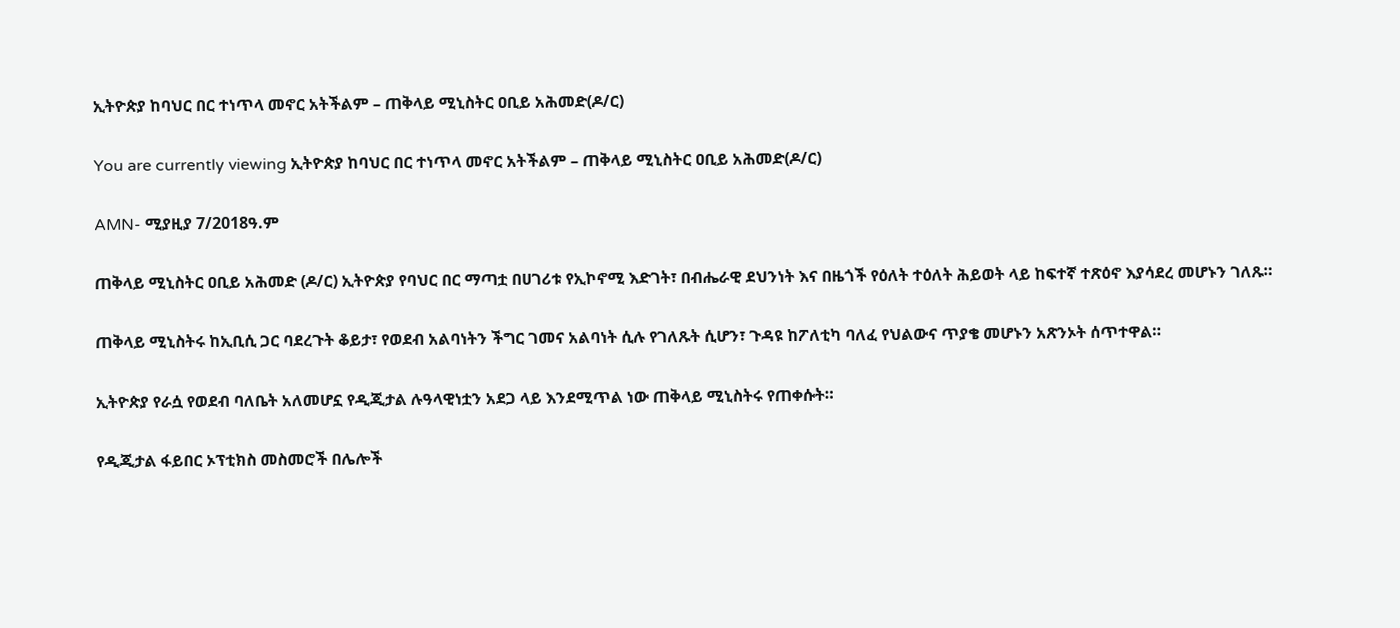ኢትዮጵያ ከባህር በር ተነጥላ መኖር አትችልም – ጠቅላይ ሚኒስትር ዐቢይ አሕመድ(ዶ/ር)

You are currently viewing ኢትዮጵያ ከባህር በር ተነጥላ መኖር አትችልም – ጠቅላይ ሚኒስትር ዐቢይ አሕመድ(ዶ/ር)

AMN- ሚያዚያ 7/2018ዓ.ም

ጠቅላይ ሚኒስትር ዐቢይ አሕመድ (ዶ/ር) ኢትዮጵያ የባህር በር ማጣቷ በሀገሪቱ የኢኮኖሚ እድገት፣ በብሔራዊ ደህንነት እና በዜጎች የዕለት ተዕለት ሕይወት ላይ ከፍተኛ ተጽዕኖ እያሳደረ መሆኑን ገለጹ።

ጠቅላይ ሚኒስትሩ ከኢቢሲ ጋር ባደረጉት ቆይታ፣ የወደብ አልባነትን ችግር ገመና አልባነት ሲሉ የገለጹት ሲሆን፣ ጉዳዩ ከፖለቲካ ባለፈ የህልውና ጥያቄ መሆኑን አጽንኦት ሰጥተዋል።

ኢትዮጵያ የራሷ የወደብ ባለቤት አለመሆኗ የዲጂታል ሉዓላዊነቷን አደጋ ላይ እንደሚጥል ነው ጠቅላይ ሚኒስትሩ የጠቀሱት።

የዲጂታል ፋይበር ኦፕቲክስ መስመሮች በሌሎች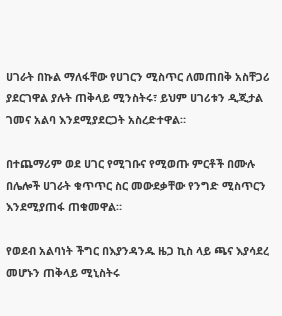ሀገራት በኩል ማለፋቸው የሀገርን ሚስጥር ለመጠበቅ አስቸጋሪ ያደርገዋል ያሉት ጠቅላይ ሚንስትሩ፣ ይህም ሀገሪቱን ዲጂታል ገመና አልባ እንደሚያደርጋት አስረድተዋል።

በተጨማሪም ወደ ሀገር የሚገቡና የሚወጡ ምርቶች በሙሉ በሌሎች ሀገራት ቁጥጥር ስር መውደቃቸው የንግድ ሚስጥርን እንደሚያጠፋ ጠቁመዋል።

የወደብ አልባነት ችግር በእያንዳንዱ ዜጋ ኪስ ላይ ጫና እያሳደረ መሆኑን ጠቅላይ ሚኒስትሩ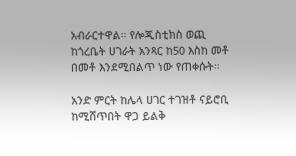አብራርተዋል። የሎጂስቲክስ ወጪ ከጎረቤት ሀገራት አንጻር ከ50 እስከ መቶ በመቶ እንደሚበልጥ ነው የጠቀሱት።

አንድ ምርት ከሌላ ሀገር ተገዝቶ ናይሮቢ ከሚሸጥበት ዋጋ ይልቅ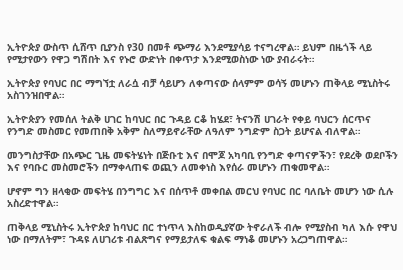ኢትዮጵያ ውስጥ ሲሸጥ ቢያንስ የ30 በመቶ ጭማሪ እንደሚያሳይ ተናግረዋል። ይህም በዜጎች ላይ የሚታየውን የዋጋ ግሽበት እና የኑሮ ውድነት በቀጥታ እንደሚወስነው ነው ያብራሩት።

ኢትዮጵያ የባህር በር ማግኘቷ ለራሷ ብቻ ሳይሆን ለቀጣናው ሰላምም ወሳኝ መሆኑን ጠቅላይ ሚኒስትሩ አስገንዝበዋል።

ኢትዮጵያን የመሰለ ትልቅ ሀገር ከባህር በር ጉዳይ ርቆ ከሄደ፣ ትናንሽ ሀገራት የቀይ ባህርን ሰርጥና የንግድ መስመር የመጠበቅ አቅም ስለማይኖራቸው ለዓለም ንግድም ስጋት ይሆናል ብለዋል።

መንግስታቸው በአጭር ጊዜ መፍትሄነት በጅቡቲ እና በሞጆ አካባቢ የንግድ ቀጣናዎችን፣ የደረቅ ወደቦችን እና የባቡር መስመሮችን በማቀላጠፍ ወጪን ለመቀነስ እየሰራ መሆኑን ጠቁመዋል።

ሆኖም ግን ዘላቂው መፍትሄ በንግግር እና በሰጥቶ መቀበል መርህ የባህር በር ባለቤት መሆን ነው ሲሉ አስረድተዋል።

ጠቅላይ ሚኒስትሩ ኢትዮጵያ ከባህር በር ተነጥላ እስከወዲያኛው ትኖራለች ብሎ የሚያስብ ካለ እሱ የዋህ ነው በማለትም፣ ጉዳዩ ለሀገሪቱ ብልጽግና የማይታለፍ ቁልፍ ማነቆ መሆኑን አረጋግጠዋል።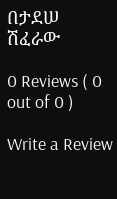በታደሠ ሽፈራው

0 Reviews ( 0 out of 0 )

Write a Review